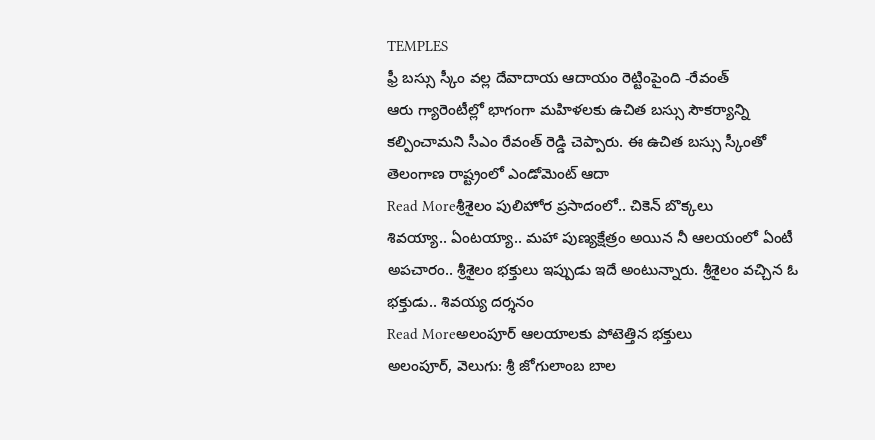TEMPLES
ఫ్రీ బస్సు స్కీం వల్ల దేవాదాయ ఆదాయం రెట్టింపైంది -రేవంత్
ఆరు గ్యారెంటీల్లో భాగంగా మహిళలకు ఉచిత బస్సు సౌకర్యాన్ని కల్పించామని సీఎం రేవంత్ రెడ్డి చెప్పారు. ఈ ఉచిత బస్సు స్కీంతో తెలంగాణ రాష్ట్రంలో ఎండోమెంట్ ఆదా
Read Moreశ్రీశైలం పులిహోర ప్రసాదంలో.. చికెన్ బొక్కలు
శివయ్యా.. ఏంటయ్యా.. మహా పుణ్యక్షేత్రం అయిన నీ ఆలయంలో ఏంటీ అపచారం.. శ్రీశైలం భక్తులు ఇప్పుడు ఇదే అంటున్నారు. శ్రీశైలం వచ్చిన ఓ భక్తుడు.. శివయ్య దర్శనం
Read Moreఅలంపూర్ ఆలయాలకు పోటెత్తిన భక్తులు
అలంపూర్, వెలుగు: శ్రీ జోగులాంబ బాల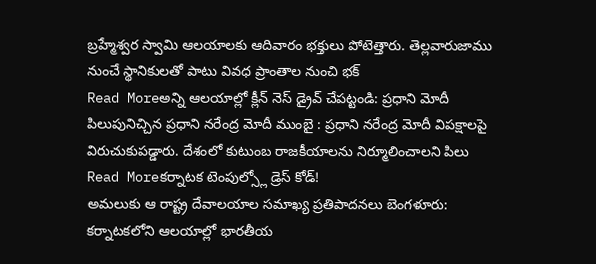బ్రహ్మేశ్వర స్వామి ఆలయాలకు ఆదివారం భక్తులు పోటెత్తారు. తెల్లవారుజాము నుంచే స్థానికులతో పాటు వివధ ప్రాంతాల నుంచి భక్
Read Moreఅన్ని ఆలయాల్లో క్లీన్ నెస్ డ్రైవ్ చేపట్టండి: ప్రధాని మోదీ
పిలుపునిచ్చిన ప్రధాని నరేంద్ర మోదీ ముంబై : ప్రధాని నరేంద్ర మోదీ విపక్షాలపై విరుచుకుపడ్డారు. దేశంలో కుటుంబ రాజకీయాలను నిర్మూలించాలని పిలు
Read Moreకర్నాటక టెంపుల్స్లో డ్రెస్ కోడ్!
అమలుకు ఆ రాష్ట్ర దేవాలయాల సమాఖ్య ప్రతిపాదనలు బెంగళూరు: కర్నాటకలోని ఆలయాల్లో భారతీయ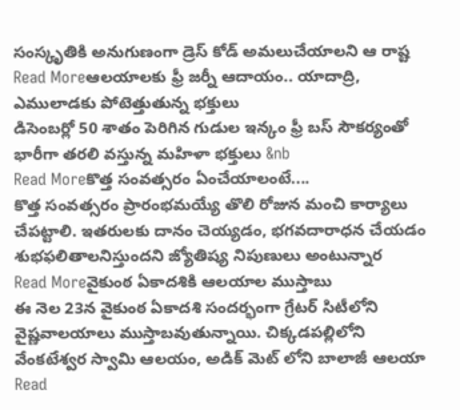సంస్కృతికి అనుగుణంగా డ్రెస్ కోడ్ అమలుచేయాలని ఆ రాష్ట
Read Moreఆలయాలకు ఫ్రీ జర్నీ ఆదాయం.. యాదాద్రి, ఎములాడకు పోటెత్తుతున్న భక్తులు
డిసెంబర్లో 50 శాతం పెరిగిన గుడుల ఇన్కం ఫ్రీ బస్ సౌకర్యంతో భారీగా తరలి వస్తున్న మహిళా భక్తులు &nb
Read Moreకొత్త సంవత్సరం ఏంచేయాలంటే....
కొత్త సంవత్సరం ప్రారంభమయ్యే తొలి రోజున మంచి కార్యాలు చేపట్టాలి. ఇతరులకు దానం చెయ్యడం, భగవదారాధన చేయడం శుభఫలితాలనిస్తుందని జ్యోతిష్య నిపుణులు అంటున్నార
Read Moreవైకుంఠ ఏకాదశికి ఆలయాల ముస్తాబు
ఈ నెల 23న వైకుంఠ ఏకాదశి సందర్భంగా గ్రేటర్ సిటీలోని వైష్ణవాలయాలు ముస్తాబవుతున్నాయి. చిక్కడపల్లిలోని వేంకటేశ్వర స్వామి ఆలయం, అడిక్ మెట్ లోని బాలాజీ ఆలయా
Read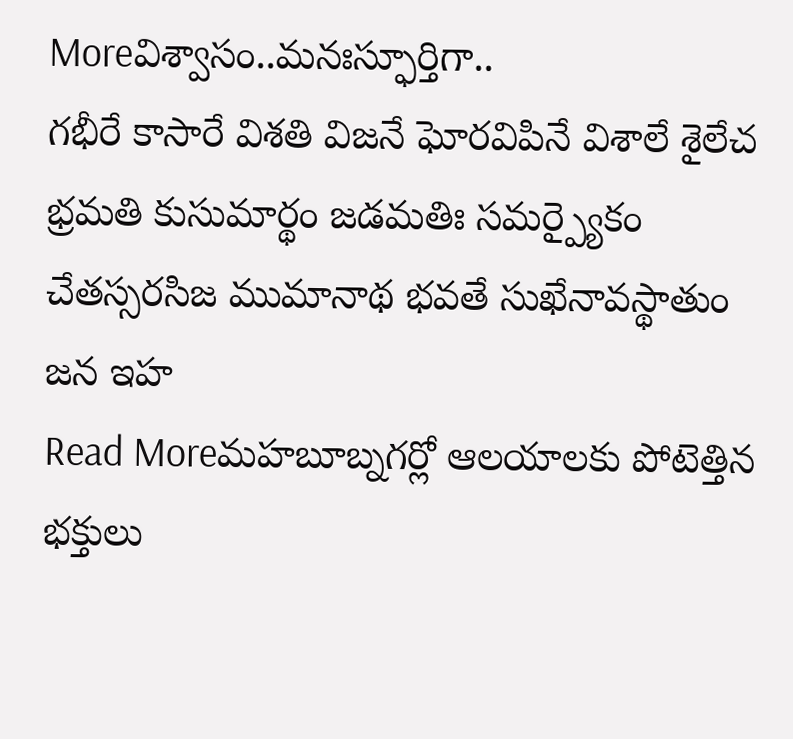Moreవిశ్వాసం..మనఃస్ఫూర్తిగా..
గభీరే కాసారే విశతి విజనే ఘోరవిపినే విశాలే శైలేచ భ్రమతి కుసుమార్థం జడమతిః సమర్ప్యైకం చేతస్సరసిజ ముమానాథ భవతే సుఖేనావస్థాతుం జన ఇహ
Read Moreమహబూబ్నగర్లో ఆలయాలకు పోటెత్తిన భక్తులు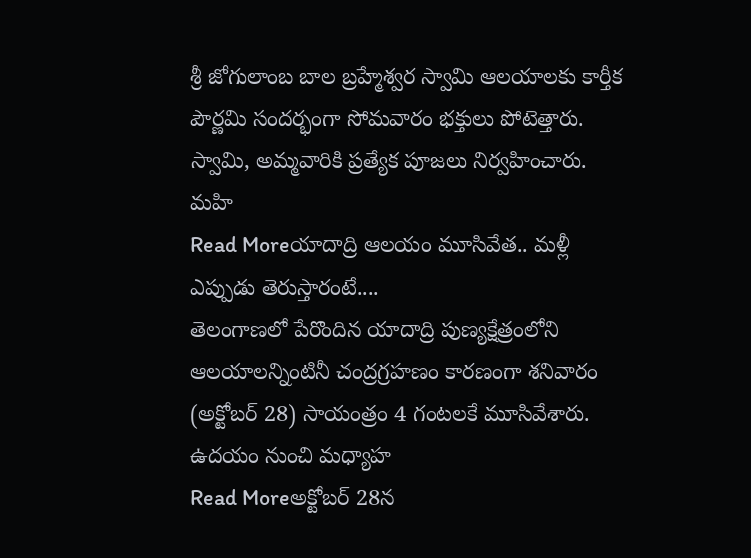శ్రీ జోగులాంబ బాల బ్రహ్మేశ్వర స్వామి ఆలయాలకు కార్తీక పౌర్ణమి సందర్భంగా సోమవారం భక్తులు పోటెత్తారు. స్వామి, అమ్మవారికి ప్రత్యేక పూజలు నిర్వహించారు. మహి
Read Moreయాదాద్రి ఆలయం మూసివేత.. మళ్లీ ఎప్పుడు తెరుస్తారంటే....
తెలంగాణలో పేరొందిన యాదాద్రి పుణ్యక్షేత్రంలోని ఆలయాలన్నింటినీ చంద్రగ్రహణం కారణంగా శనివారం (అక్టోబర్ 28) సాయంత్రం 4 గంటలకే మూసివేశారు. ఉదయం నుంచి మధ్యాహ
Read Moreఅక్టోబర్ 28న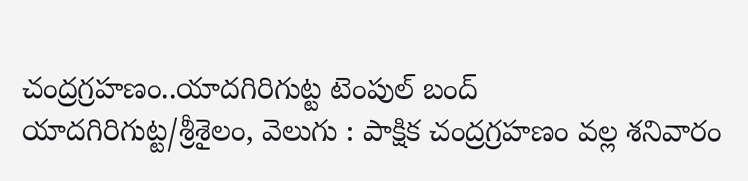చంద్రగ్రహణం..యాదగిరిగుట్ట టెంపుల్ బంద్
యాదగిరిగుట్ట/శ్రీశైలం, వెలుగు : పాక్షిక చంద్రగ్రహణం వల్ల శనివారం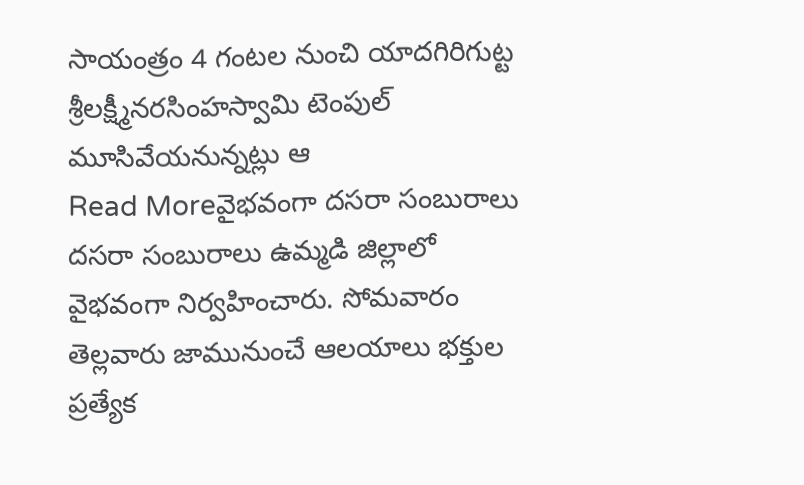సాయంత్రం 4 గంటల నుంచి యాదగిరిగుట్ట శ్రీలక్ష్మీనరసింహస్వామి టెంపుల్ మూసివేయనున్నట్లు ఆ
Read Moreవైభవంగా దసరా సంబురాలు
దసరా సంబురాలు ఉమ్మడి జిల్లాలో వైభవంగా నిర్వహించారు. సోమవారం తెల్లవారు జామునుంచే ఆలయాలు భక్తుల ప్రత్యేక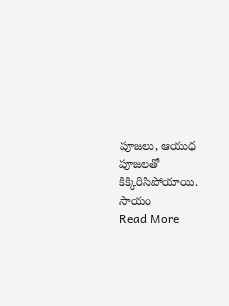పూజలు, ఆయుధ పూజలతో కిక్కిరిసిపోయాయి. సాయం
Read More